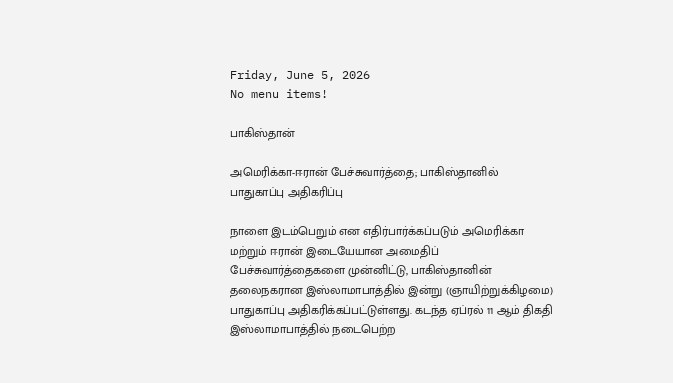Friday, June 5, 2026
No menu items!

பாகிஸ்தான்

அமெரிக்கா-ஈரான் பேச்சுவார்த்தை; பாகிஸ்தானில் பாதுகாப்பு அதிகரிப்பு

நாளை இடம்பெறும் என எதிர்பார்க்கப்படும் அமெரிக்கா மற்றும் ஈரான் இடையேயான அமைதிப் பேச்சுவார்த்தைகளை முன்னிட்டு, பாகிஸ்தானின் தலைநகரான இஸ்லாமாபாத்தில் இன்று (ஞாயிற்றுக்கிழமை) பாதுகாப்பு அதிகரிக்கப்பட்டுள்ளது. கடந்த ஏப்ரல் 11 ஆம் திகதி இஸ்லாமாபாத்தில் நடைபெற்ற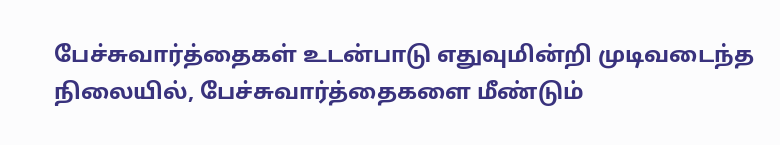பேச்சுவார்த்தைகள் உடன்பாடு எதுவுமின்றி முடிவடைந்த நிலையில், பேச்சுவார்த்தைகளை மீண்டும்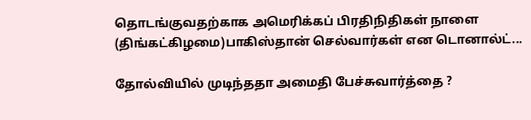தொடங்குவதற்காக அமெரிக்கப் பிரதிநிதிகள் நாளை (திங்கட்கிழமை)பாகிஸ்தான் செல்வார்கள் என டொனால்ட்...

தோல்வியில் முடிந்ததா அமைதி பேச்சுவார்த்தை ?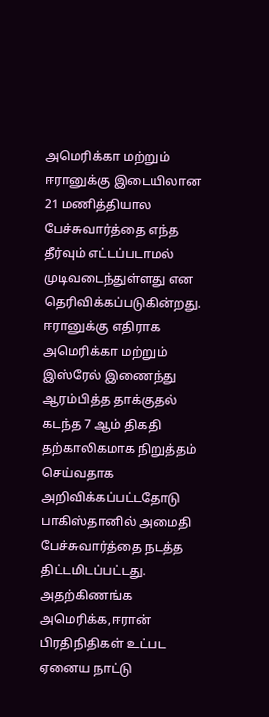அமெரிக்கா மற்றும் ஈரானுக்கு இடையிலான 21 மணித்தியால பேச்சுவார்த்தை எந்த தீர்வும் எட்டப்படாமல் முடிவடைந்துள்ளது என தெரிவிக்கப்படுகின்றது. ஈரானுக்கு எதிராக அமெரிக்கா மற்றும் இஸ்ரேல் இணைந்து ஆரம்பித்த தாக்குதல் கடந்த 7 ஆம் திகதி தற்காலிகமாக நிறுத்தம் செய்வதாக அறிவிக்கப்பட்டதோடு பாகிஸ்தானில் அமைதி பேச்சுவார்த்தை நடத்த திட்டமிடப்பட்டது. அதற்கிணங்க அமெரிக்க,ஈரான் பிரதிநிதிகள் உட்பட ஏனைய நாட்டு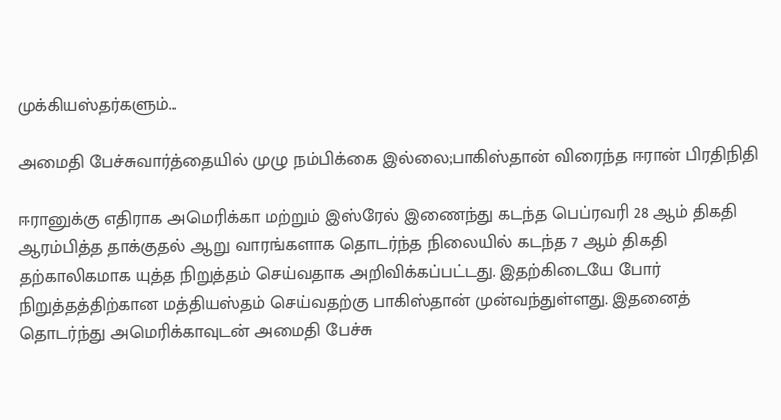முக்கியஸ்தர்களும்...

அமைதி பேச்சுவார்த்தையில் முழு நம்பிக்கை இல்லை;பாகிஸ்தான் விரைந்த ஈரான் பிரதிநிதி

ஈரானுக்கு எதிராக அமெரிக்கா மற்றும் இஸ்ரேல் இணைந்து கடந்த பெப்ரவரி 28 ஆம் திகதி ஆரம்பித்த தாக்குதல் ஆறு வாரங்களாக தொடர்ந்த நிலையில் கடந்த 7 ஆம் திகதி தற்காலிகமாக யுத்த நிறுத்தம் செய்வதாக அறிவிக்கப்பட்டது. இதற்கிடையே போர் நிறுத்தத்திற்கான மத்தியஸ்தம் செய்வதற்கு பாகிஸ்தான் முன்வந்துள்ளது. இதனைத் தொடர்ந்து அமெரிக்காவுடன் அமைதி பேச்சு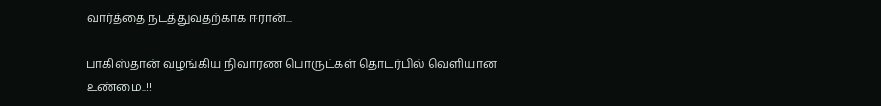வார்த்தை நடத்துவதற்காக ஈரான்...

பாகிஸ்தான் வழங்கிய நிவாரண பொருட்கள் தொடர்பில் வெளியான உண்மை..!!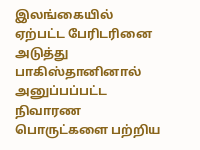இலங்கையில் ஏற்பட்ட பேரிடரினை அடுத்து பாகிஸ்தானினால் அனுப்பப்பட்ட நிவாரண பொருட்களை பற்றிய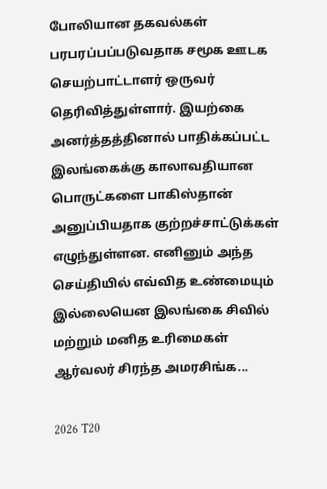போலியான தகவல்கள் பரபரப்பப்படுவதாக சமூக ஊடக செயற்பாட்டாளர் ஒருவர் தெரிவித்துள்ளார். இயற்கை அனர்த்தத்தினால் பாதிக்கப்பட்ட இலங்கைக்கு காலாவதியான பொருட்களை பாகிஸ்தான் அனுப்பியதாக குற்றச்சாட்டுக்கள் எழுந்துள்ளன. எனினும் அந்த செய்தியில் எவ்வித உண்மையும் இல்லையென இலங்கை சிவில் மற்றும் மனித உரிமைகள் ஆர்வலர் சிரந்த அமரசிங்க...

2026 T20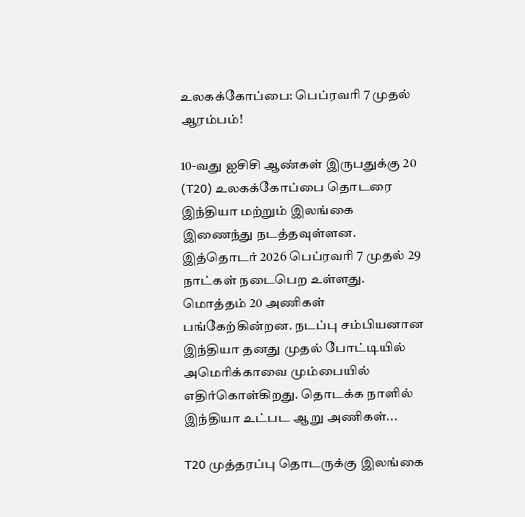உலகக்கோப்பை: பெப்ரவரி 7 முதல் ஆரம்பம்!

10-வது ஐசிசி ஆண்கள் இருபதுக்கு 20 (T20) உலகக்கோப்பை தொடரை இந்தியா மற்றும் இலங்கை இணைந்து நடத்தவுள்ளன. இத்தொடர் 2026 பெப்ரவரி 7 முதல் 29 நாட்கள் நடைபெற உள்ளது. மொத்தம் 20 அணிகள் பங்கேற்கின்றன. நடப்பு சம்பியனான இந்தியா தனது முதல் போட்டியில் அமெரிக்காவை மும்பையில் எதிர்கொள்கிறது. தொடக்க நாளில் இந்தியா உட்பட ஆறு அணிகள்...

T20 முத்தரப்பு தொடருக்கு இலங்கை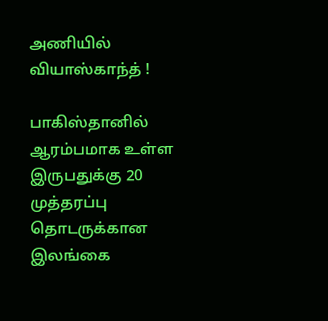அணியில் வியாஸ்காந்த் !

பாகிஸ்தானில் ஆரம்பமாக உள்ள இருபதுக்கு 20 முத்தரப்பு தொடருக்கான இலங்கை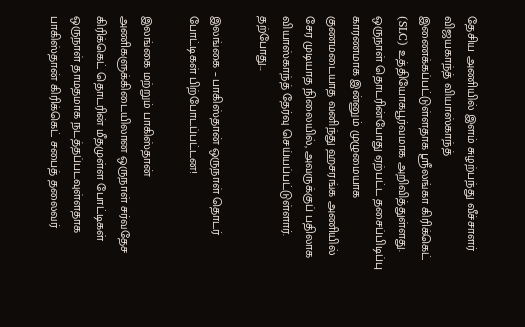தேசிய அணியில் இளம் சுழற்பந்து வீச்சாளர் விஜயகாந்த் வியாஸ்காந்த் இணைக்கப்பட்டுள்ளதாக ஸ்ரீலங்கா கிரிக்கெட் (SLC) உத்தியோகபூர்வமாக அறிவித்துள்ளது. ஒருநாள் தொடரின்போது ஏற்பட்ட தசைப்பிடிப்பு காரணமாக இன்னும் முழுமையாக குணமடையாத வனிந்து ஹசரங்க அணியில் சேர முடியாத நிலையில், அவருக்குப் பதிலாக வியாஸ்காந்த் தேர்வு செய்யப்பட்டுள்ளார். தற்போது...

இலங்கை – பாகிஸ்தான் ஒருநாள் தொடர் போட்டிகள் பிற்போடப்பட்டன!

இலங்கை மற்றும் பாகிஸ்தான் அணிகளுக்கிடையிலான ஒருநாள் சர்வதேச கிரிக்கெட் தொடரின் மீதமுள்ள போட்டிகள் ஒருநாள் தாமதமாக நடத்தப்படவுள்ளதாக பாகிஸ்தான் கிரிக்கெட் சபைத் தலைவர்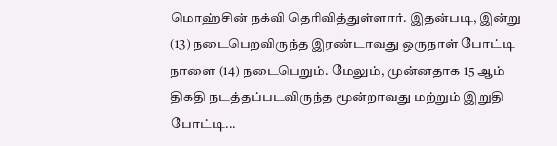மொஹ்சின் நக்வி தெரிவித்துள்ளார். இதன்படி, இன்று (13) நடைபெறவிருந்த இரண்டாவது ஒருநாள் போட்டி நாளை (14) நடைபெறும். மேலும், முன்னதாக 15 ஆம் திகதி நடத்தப்படவிருந்த மூன்றாவது மற்றும் இறுதி போட்டி...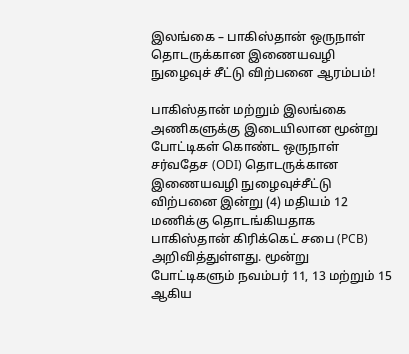இலங்கை – பாகிஸ்தான் ஒருநாள் தொடருக்கான இணையவழி நுழைவுச் சீட்டு விற்பனை ஆரம்பம்!

பாகிஸ்தான் மற்றும் இலங்கை அணிகளுக்கு இடையிலான மூன்று போட்டிகள் கொண்ட ஒருநாள் சர்வதேச (ODI) தொடருக்கான இணையவழி நுழைவுச்சீட்டு விற்பனை இன்று (4) மதியம் 12 மணிக்கு தொடங்கியதாக பாகிஸ்தான் கிரிக்கெட் சபை (PCB) அறிவித்துள்ளது. மூன்று போட்டிகளும் நவம்பர் 11, 13 மற்றும் 15 ஆகிய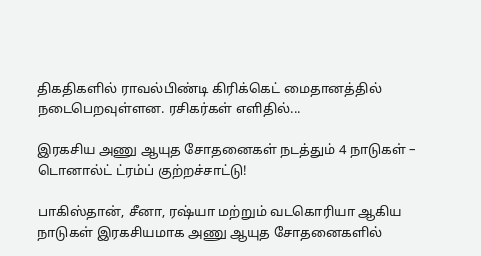திகதிகளில் ராவல்பிண்டி கிரிக்கெட் மைதானத்தில் நடைபெறவுள்ளன. ரசிகர்கள் எளிதில்...

இரகசிய அணு ஆயுத சோதனைகள் நடத்தும் 4 நாடுகள் – டொனால்ட் ட்ரம்ப் குற்றச்சாட்டு!

பாகிஸ்தான், சீனா, ரஷ்யா மற்றும் வடகொரியா ஆகிய நாடுகள் இரகசியமாக அணு ஆயுத சோதனைகளில்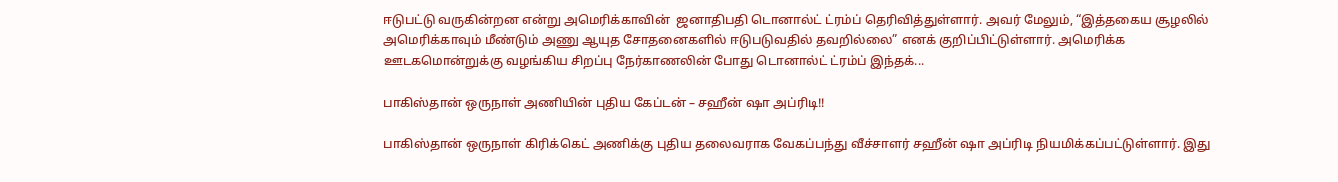ஈடுபட்டு வருகின்றன என்று அமெரிக்காவின்  ஜனாதிபதி டொனால்ட் ட்ரம்ப் தெரிவித்துள்ளார். அவர் மேலும், “இத்தகைய சூழலில் அமெரிக்காவும் மீண்டும் அணு ஆயுத சோதனைகளில் ஈடுபடுவதில் தவறில்லை” எனக் குறிப்பிட்டுள்ளார். அமெரிக்க ஊடகமொன்றுக்கு வழங்கிய சிறப்பு நேர்காணலின் போது டொனால்ட் ட்ரம்ப் இந்தக்...

பாகிஸ்தான் ஒருநாள் அணியின் புதிய கேப்டன் – சஹீன் ஷா அப்ரிடி!!

பாகிஸ்தான் ஒருநாள் கிரிக்கெட் அணிக்கு புதிய தலைவராக வேகப்பந்து வீச்சாளர் சஹீன் ஷா அப்ரிடி நியமிக்கப்பட்டுள்ளார். இது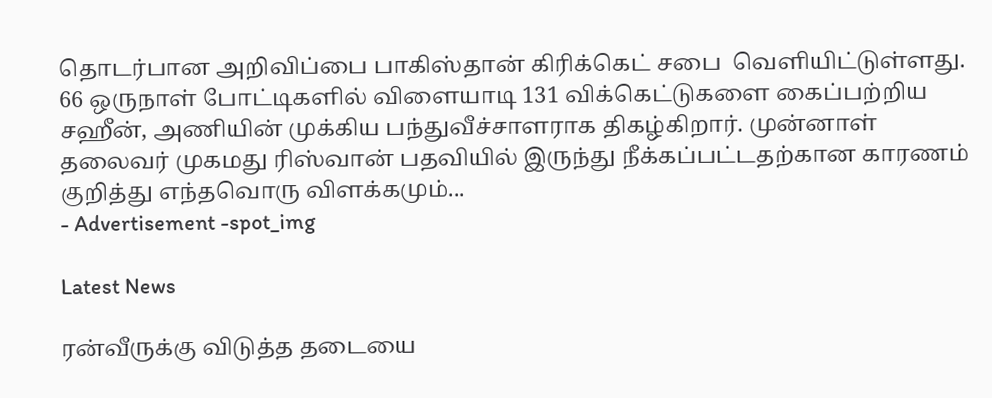தொடர்பான அறிவிப்பை பாகிஸ்தான் கிரிக்கெட் சபை  வெளியிட்டுள்ளது. 66 ஒருநாள் போட்டிகளில் விளையாடி 131 விக்கெட்டுகளை கைப்பற்றிய சஹீன், அணியின் முக்கிய பந்துவீச்சாளராக திகழ்கிறார். முன்னாள் தலைவர் முகமது ரிஸ்வான் பதவியில் இருந்து நீக்கப்பட்டதற்கான காரணம் குறித்து எந்தவொரு விளக்கமும்...
- Advertisement -spot_img

Latest News

ரன்வீருக்கு விடுத்த தடையை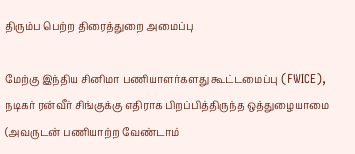திரும்ப பெற்ற திரைத்துறை அமைப்பு

மேற்கு இந்திய சினிமா பணியாளர்களது கூட்டமைப்பு (FWICE), நடிகர் ரன்வீர் சிங்குக்கு எதிராக பிறப்பித்திருந்த ஒத்துழையாமை (அவருடன் பணியாற்ற வேண்டாம்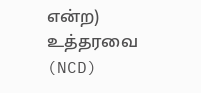என்ற) உத்தரவை (NCD)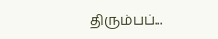திரும்பப்...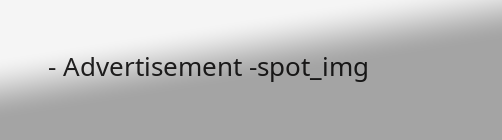- Advertisement -spot_img